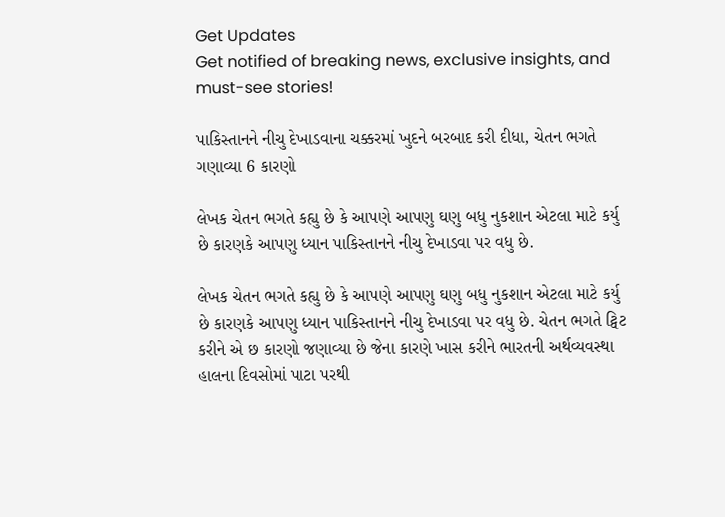Get Updates
Get notified of breaking news, exclusive insights, and must-see stories!

પાકિસ્તાનને નીચુ દેખાડવાના ચક્કરમાં ખુદને બરબાદ કરી દીધા, ચેતન ભગતે ગણાવ્યા 6 કારણો

લેખક ચેતન ભગતે કહ્યુ છે કે આપણે આપણુ ઘણુ બધુ નુકશાન એટલા માટે કર્યુ છે કારણકે આપણુ ધ્યાન પાકિસ્તાનને નીચુ દેખાડવા પર વધુ છે.

લેખક ચેતન ભગતે કહ્યુ છે કે આપણે આપણુ ઘણુ બધુ નુકશાન એટલા માટે કર્યુ છે કારણકે આપણુ ધ્યાન પાકિસ્તાનને નીચુ દેખાડવા પર વધુ છે. ચેતન ભગતે ટ્વિટ કરીને એ છ કારણો જણાવ્યા છે જેના કારણે ખાસ કરીને ભારતની અર્થવ્યવસ્થા હાલના દિવસોમાં પાટા પરથી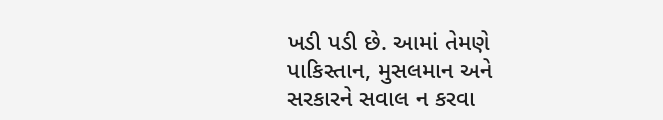ખડી પડી છે. આમાં તેમણે પાકિસ્તાન, મુસલમાન અને સરકારને સવાલ ન કરવા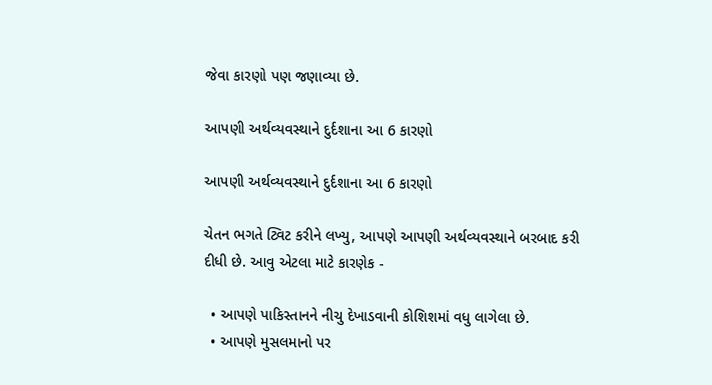જેવા કારણો પણ જણાવ્યા છે.

આપણી અર્થવ્યવસ્થાને દુર્દશાના આ 6 કારણો

આપણી અર્થવ્યવસ્થાને દુર્દશાના આ 6 કારણો

ચેતન ભગતે ટ્વિટ કરીને લખ્યુ, આપણે આપણી અર્થવ્યવસ્થાને બરબાદ કરી દીધી છે. આવુ એટલા માટે કારણેક -

  • આપણે પાકિસ્તાનને નીચુ દેખાડવાની કોશિશમાં વધુ લાગેલા છે.
  • આપણે મુસલમાનો પર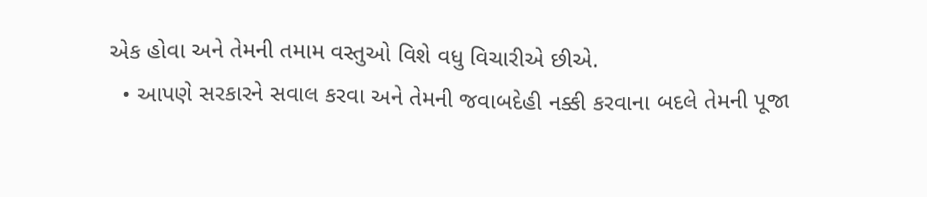એક હોવા અને તેમની તમામ વસ્તુઓ વિશે વધુ વિચારીએ છીએ.
  • આપણે સરકારને સવાલ કરવા અને તેમની જવાબદેહી નક્કી કરવાના બદલે તેમની પૂજા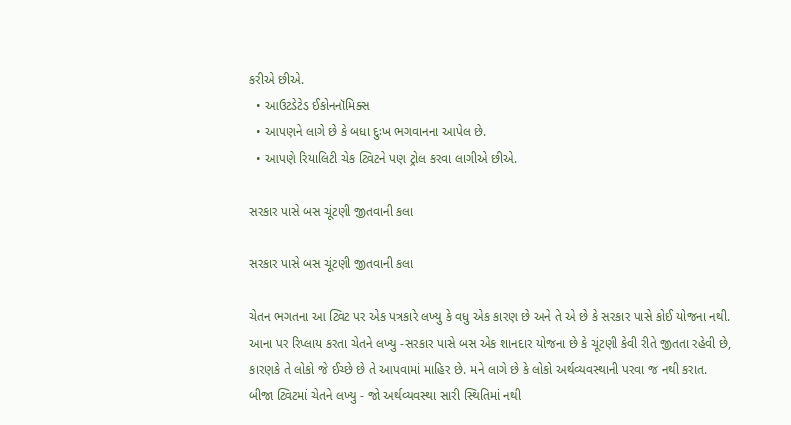કરીએ છીએ.
  • આઉટડેટેડ ઈકોનનૉમિક્સ
  • આપણને લાગે છે કે બધા દુઃખ ભગવાનના આપેલ છે.
  • આપણે રિયાલિટી ચેક ટ્વિટને પણ ટ્રોલ કરવા લાગીએ છીએ.

સરકાર પાસે બસ ચૂંટણી જીતવાની કલા

સરકાર પાસે બસ ચૂંટણી જીતવાની કલા

ચેતન ભગતના આ ટ્વિટ પર એક પત્રકારે લખ્યુ કે વધુ એક કારણ છે અને તે એ છે કે સરકાર પાસે કોઈ યોજના નથી. આના પર રિપ્લાય કરતા ચેતને લખ્યુ -સરકાર પાસે બસ એક શાનદાર યોજના છે કે ચૂંટણી કેવી રીતે જીતતા રહેવી છે, કારણકે તે લોકો જે ઈચ્છે છે તે આપવામાં માહિર છે. મને લાગે છે કે લોકો અર્થવ્યવસ્થાની પરવા જ નથી કરાત. બીજા ટ્વિટમાં ચેતને લખ્યુ - જો અર્થવ્યવસ્થા સારી સ્થિતિમાં નથી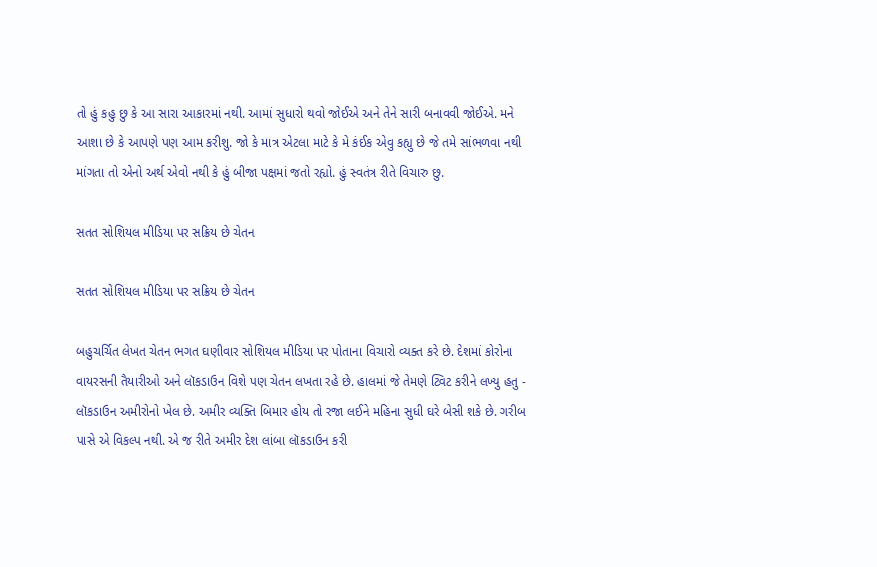તો હું કહુ છુ કે આ સારા આકારમાં નથી. આમાં સુધારો થવો જોઈએ અને તેને સારી બનાવવી જોઈએ. મને આશા છે કે આપણે પણ આમ કરીશુ. જો કે માત્ર એટલા માટે કે મે કંઈક એવુ કહ્યુ છે જે તમે સાંભળવા નથી માંગતા તો એનો અર્થ એવો નથી કે હું બીજા પક્ષમાં જતો રહ્યો. હું સ્વતંત્ર રીતે વિચારુ છુ.

સતત સોશિયલ મીડિયા પર સક્રિય છે ચેતન

સતત સોશિયલ મીડિયા પર સક્રિય છે ચેતન

બહુચર્ચિત લેખત ચેતન ભગત ઘણીવાર સોશિયલ મીડિયા પર પોતાના વિચારો વ્યક્ત કરે છે. દેશમાં કોરોના વાયરસની તૈયારીઓ અને લૉકડાઉન વિશે પણ ચેતન લખતા રહે છે. હાલમાં જે તેમણે ટ્વિટ કરીને લખ્યુ હતુ - લૉકડાઉન અમીરોનો ખેલ છે. અમીર વ્યક્તિ બિમાર હોય તો રજા લઈને મહિના સુધી ઘરે બેસી શકે છે. ગરીબ પાસે એ વિકલ્પ નથી. એ જ રીતે અમીર દેશ લાંબા લૉકડાઉન કરી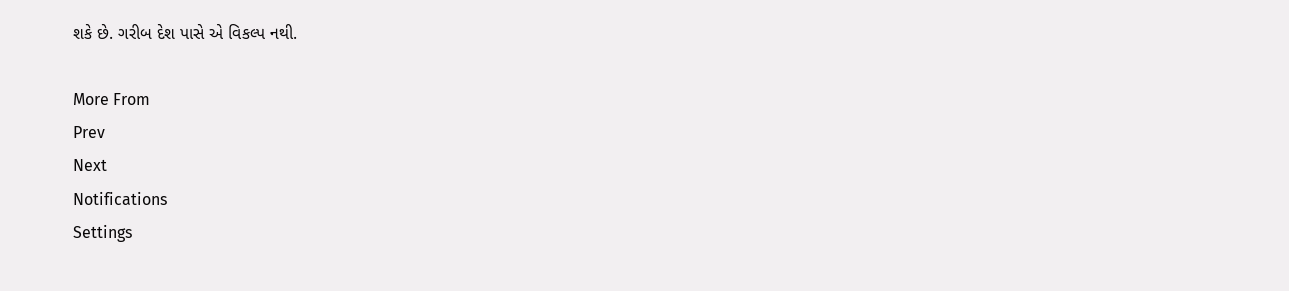શકે છે. ગરીબ દેશ પાસે એ વિકલ્પ નથી.

More From
Prev
Next
Notifications
Settings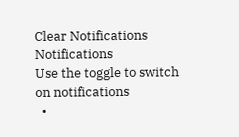Clear Notifications
Notifications
Use the toggle to switch on notifications
  •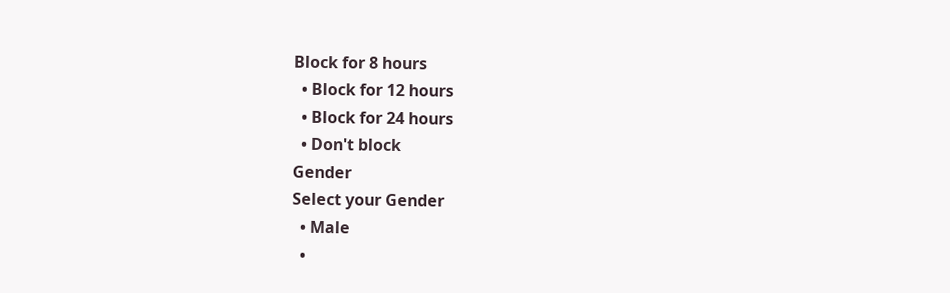Block for 8 hours
  • Block for 12 hours
  • Block for 24 hours
  • Don't block
Gender
Select your Gender
  • Male
  •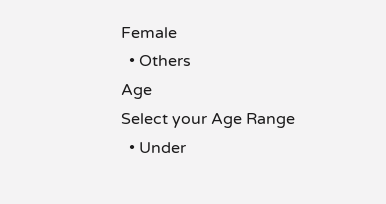Female
  • Others
Age
Select your Age Range
  • Under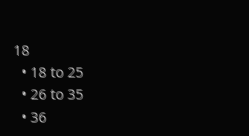18
  • 18 to 25
  • 26 to 35
  • 36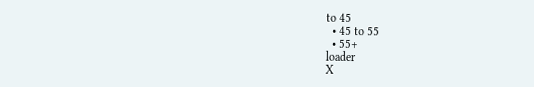to 45
  • 45 to 55
  • 55+
loader
X